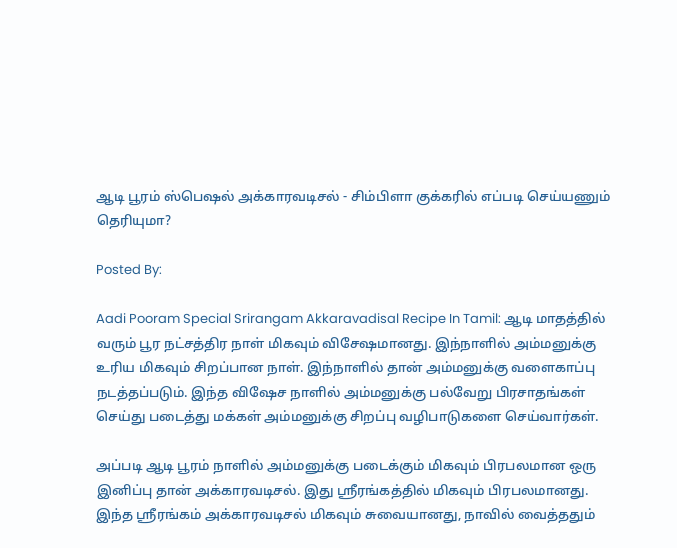ஆடி பூரம் ஸ்பெஷல் அக்காரவடிசல் - சிம்பிளா குக்கரில் எப்படி செய்யணும் தெரியுமா?

Posted By:

Aadi Pooram Special Srirangam Akkaravadisal Recipe In Tamil: ஆடி மாதத்தில் வரும் பூர நட்சத்திர நாள் மிகவும் விசேஷமானது. இந்நாளில் அம்மனுக்கு உரிய மிகவும் சிறப்பான நாள். இந்நாளில் தான் அம்மனுக்கு வளைகாப்பு நடத்தப்படும். இந்த விஷேச நாளில் அம்மனுக்கு பல்வேறு பிரசாதங்கள் செய்து படைத்து மக்கள் அம்மனுக்கு சிறப்பு வழிபாடுகளை செய்வார்கள்.

அப்படி ஆடி பூரம் நாளில் அம்மனுக்கு படைக்கும் மிகவும் பிரபலமான ஒரு இனிப்பு தான் அக்காரவடிசல். இது ஸ்ரீரங்கத்தில் மிகவும் பிரபலமானது. இந்த ஸ்ரீரங்கம் அக்காரவடிசல் மிகவும் சுவையானது, நாவில் வைத்ததும்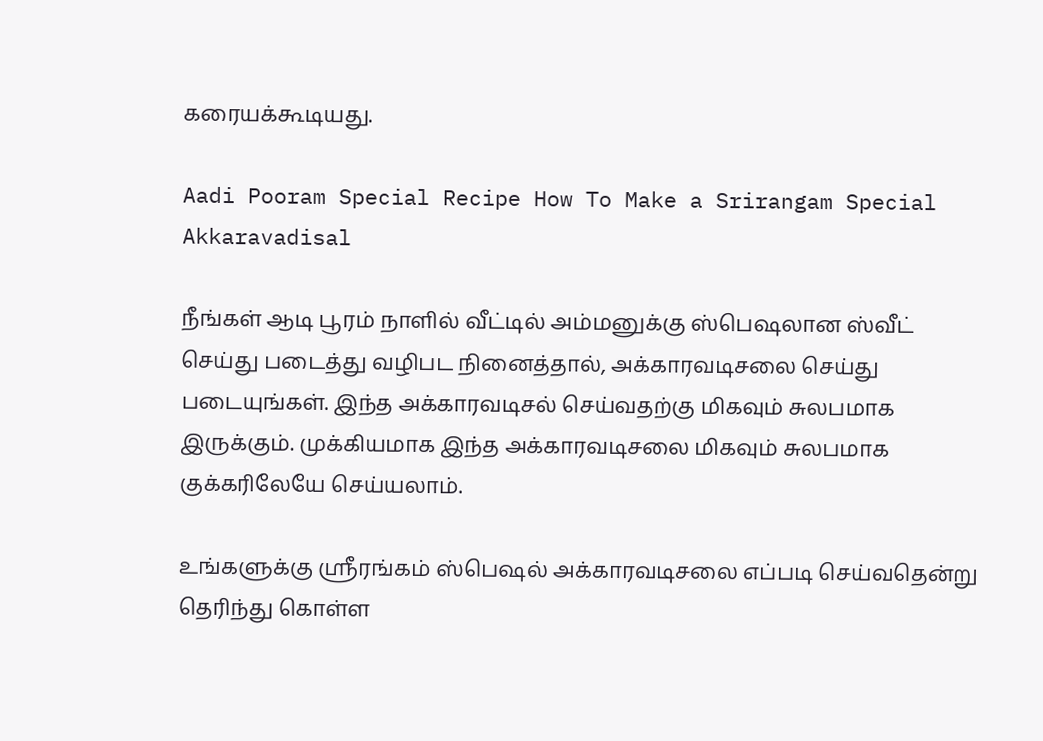கரையக்கூடியது.

Aadi Pooram Special Recipe How To Make a Srirangam Special Akkaravadisal

நீங்கள் ஆடி பூரம் நாளில் வீட்டில் அம்மனுக்கு ஸ்பெஷலான ஸ்வீட் செய்து படைத்து வழிபட நினைத்தால், அக்காரவடிசலை செய்து படையுங்கள். இந்த அக்காரவடிசல் செய்வதற்கு மிகவும் சுலபமாக இருக்கும். முக்கியமாக இந்த அக்காரவடிசலை மிகவும் சுலபமாக குக்கரிலேயே செய்யலாம்.

உங்களுக்கு ஸ்ரீரங்கம் ஸ்பெஷல் அக்காரவடிசலை எப்படி செய்வதென்று தெரிந்து கொள்ள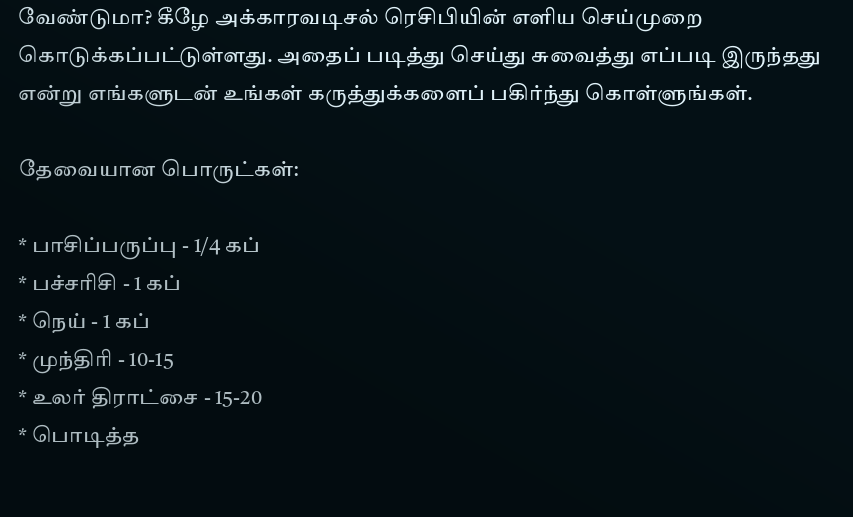வேண்டுமா? கீழே அக்காரவடிசல் ரெசிபியின் எளிய செய்முறை கொடுக்கப்பட்டுள்ளது. அதைப் படித்து செய்து சுவைத்து எப்படி இருந்தது என்று எங்களுடன் உங்கள் கருத்துக்களைப் பகிர்ந்து கொள்ளுங்கள்.

தேவையான பொருட்கள்:

* பாசிப்பருப்பு - 1/4 கப்
* பச்சரிசி - 1 கப்
* நெய் - 1 கப்
* முந்திரி - 10-15
* உலர் திராட்சை - 15-20
* பொடித்த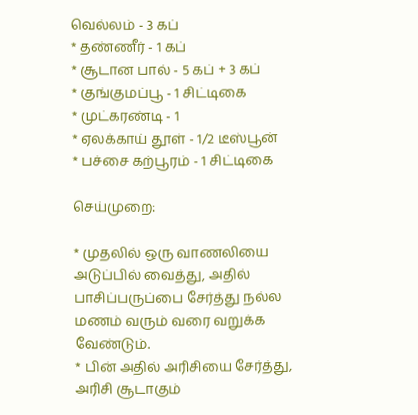வெல்லம் - 3 கப்
* தண்ணீர் - 1 கப்
* சூடான பால் - 5 கப் + 3 கப்
* குங்குமப்பூ - 1 சிட்டிகை
* முட்கரண்டி - 1
* ஏலக்காய் தூள் - 1/2 டீஸ்பூன்
* பச்சை கற்பூரம் - 1 சிட்டிகை

செய்முறை:

* முதலில் ஒரு வாணலியை அடுப்பில் வைத்து, அதில் பாசிப்பருப்பை சேர்த்து நல்ல மணம் வரும் வரை வறுக்க வேண்டும்.
* பின் அதில் அரிசியை சேர்த்து, அரிசி சூடாகும்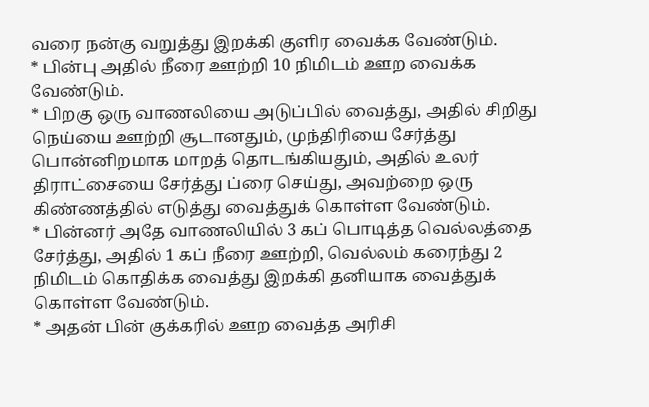வரை நன்கு வறுத்து இறக்கி குளிர வைக்க வேண்டும்.
* பின்பு அதில் நீரை ஊற்றி 10 நிமிடம் ஊற வைக்க வேண்டும்.
* பிறகு ஒரு வாணலியை அடுப்பில் வைத்து, அதில் சிறிது நெய்யை ஊற்றி சூடானதும், முந்திரியை சேர்த்து பொன்னிறமாக மாறத் தொடங்கியதும், அதில் உலர் திராட்சையை சேர்த்து ப்ரை செய்து, அவற்றை ஒரு கிண்ணத்தில் எடுத்து வைத்துக் கொள்ள வேண்டும்.
* பின்னர் அதே வாணலியில் 3 கப் பொடித்த வெல்லத்தை சேர்த்து, அதில் 1 கப் நீரை ஊற்றி, வெல்லம் கரைந்து 2 நிமிடம் கொதிக்க வைத்து இறக்கி தனியாக வைத்துக் கொள்ள வேண்டும்.
* அதன் பின் குக்கரில் ஊற வைத்த அரிசி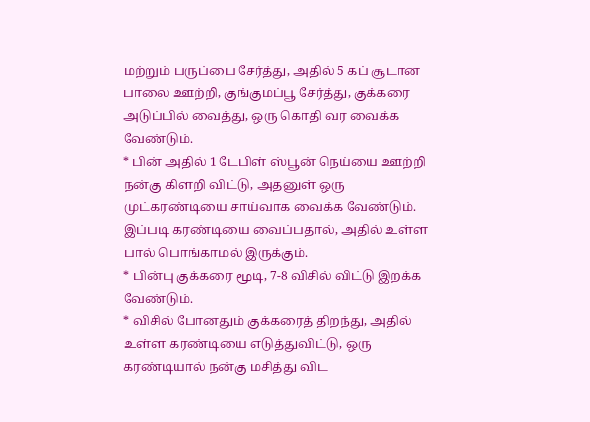மற்றும் பருப்பை சேர்த்து, அதில் 5 கப் சூடான பாலை ஊற்றி, குங்குமப்பூ சேர்த்து, குக்கரை அடுப்பில் வைத்து, ஒரு கொதி வர வைக்க வேண்டும்.
* பின் அதில் 1 டேபிள் ஸ்பூன் நெய்யை ஊற்றி நன்கு கிளறி விட்டு, அதனுள் ஒரு முட்கரண்டியை சாய்வாக வைக்க வேண்டும். இப்படி கரண்டியை வைப்பதால், அதில் உள்ள பால் பொங்காமல் இருக்கும்.
* பின்பு குக்கரை மூடி, 7-8 விசில் விட்டு இறக்க வேண்டும்.
* விசில் போனதும் குக்கரைத் திறந்து, அதில் உள்ள கரண்டியை எடுத்துவிட்டு, ஒரு கரண்டியால் நன்கு மசித்து விட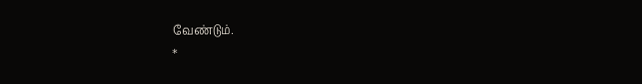வேண்டும்.
*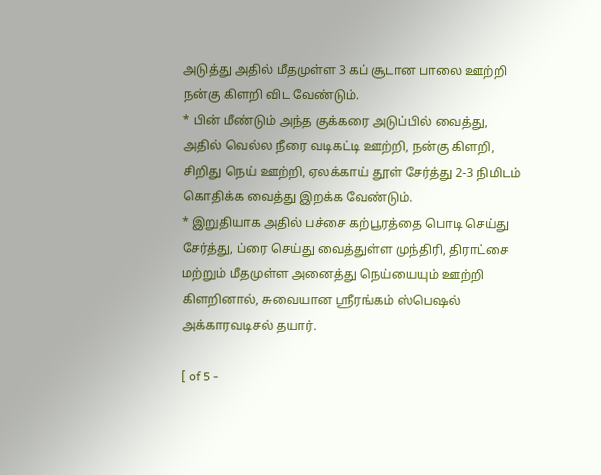அடுத்து அதில் மீதமுள்ள 3 கப் சூடான பாலை ஊற்றி நன்கு கிளறி விட வேண்டும்.
* பின் மீண்டும் அந்த குக்கரை அடுப்பில் வைத்து, அதில் வெல்ல நீரை வடிகட்டி ஊற்றி, நன்கு கிளறி, சிறிது நெய் ஊற்றி, ஏலக்காய் தூள் சேர்த்து 2-3 நிமிடம் கொதிக்க வைத்து இறக்க வேண்டும்.
* இறுதியாக அதில் பச்சை கற்பூரத்தை பொடி செய்து சேர்த்து, ப்ரை செய்து வைத்துள்ள முந்திரி, திராட்சை மற்றும் மீதமுள்ள அனைத்து நெய்யையும் ஊற்றி கிளறினால், சுவையான ஸ்ரீரங்கம் ஸ்பெஷல் அக்காரவடிசல் தயார்.

[ of 5 -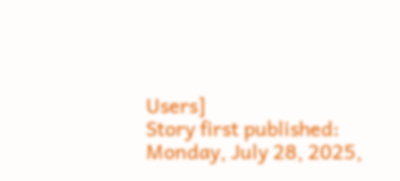Users]
Story first published: Monday, July 28, 2025,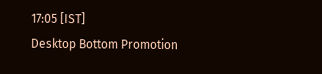17:05 [IST]
Desktop Bottom Promotion